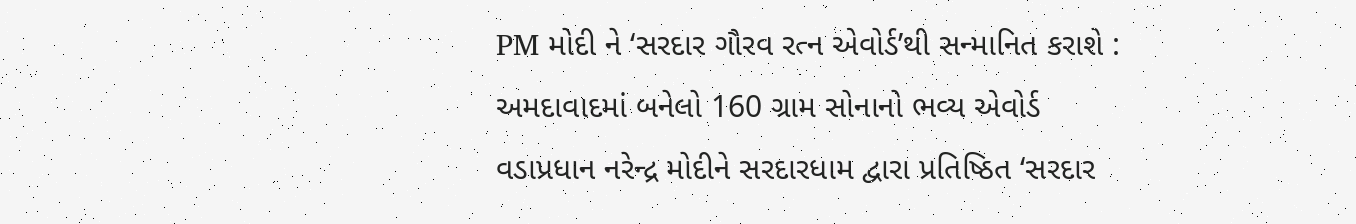PM મોદી ને ‘સરદાર ગૌરવ રત્ન એવોર્ડ’થી સન્માનિત કરાશે : અમદાવાદમાં બનેલો 160 ગ્રામ સોનાનો ભવ્ય એવોર્ડ
વડાપ્રધાન નરેન્દ્ર મોદીને સરદારધામ દ્વારા પ્રતિષ્ઠિત ‘સરદાર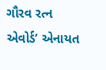ગૌરવ રત્ન એવોર્ડ’ એનાયત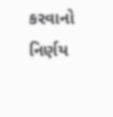કરવાનો નિર્ણય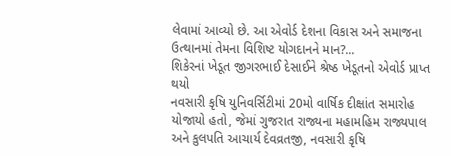લેવામાં આવ્યો છે. આ એવોર્ડ દેશના વિકાસ અને સમાજના ઉત્થાનમાં તેમના વિશિષ્ટ યોગદાનને માન?...
શિકેરનાં ખેડૂત જીગરભાઈ દેસાઈને શ્રેષ્ઠ ખેડૂતનો એવોર્ડ પ્રાપ્ત થયો
નવસારી કૃષિ યુનિવર્સિટીમાં 20મો વાર્ષિક દીક્ષાંત સમારોહ યોજાયો હતો, જેમાં ગુજરાત રાજ્યના મહામહિમ રાજ્યપાલ અને કુલપતિ આચાર્ય દેવવ્રતજી, નવસારી કૃષિ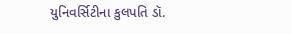યુનિવર્સિટીના કુલપતિ ડૉ.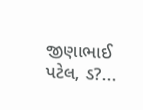જીણાભાઈ પટેલ, ડ?...